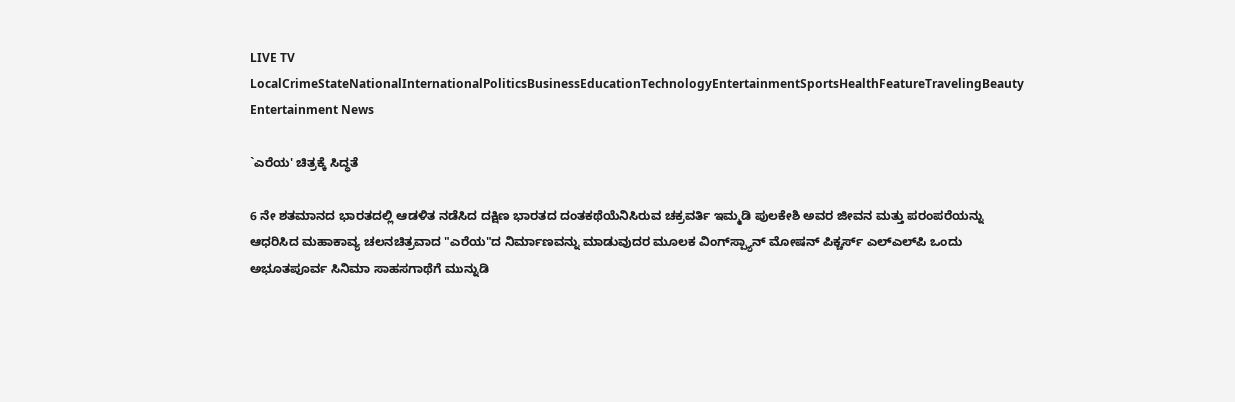LIVE TV LocalCrimeStateNationalInternationalPoliticsBusinessEducationTechnologyEntertainmentSportsHealthFeatureTravelingBeauty
Entertainment News

`ಎರೆಯ' ಚಿತ್ರಕ್ಕೆ ಸಿದ್ಧತೆ

6 ನೇ ಶತಮಾನದ ಭಾರತದಲ್ಲಿ ಆಡಳಿತ ನಡೆಸಿದ ದಕ್ಷಿಣ ಭಾರತದ ದಂತಕಥೆಯೆನಿಸಿರುವ ಚಕ್ರವರ್ತಿ ಇಮ್ಮಡಿ ಪುಲಕೇಶಿ ಅವರ ಜೀವನ ಮತ್ತು ಪರಂಪರೆಯನ್ನು ಆಧರಿಸಿದ ಮಹಾಕಾವ್ಯ ಚಲನಚಿತ್ರವಾದ "ಎರೆಯ"ದ ನಿರ್ಮಾಣವನ್ನು ಮಾಡುವುದರ ಮೂಲಕ ವಿಂಗ್‌ಸ್ಪ್ಯಾನ್ ಮೋಷನ್ ಪಿಕ್ಚರ್ಸ್ ಎಲ್‌ಎಲ್‌ಪಿ ಒಂದು ಅಭೂತಪೂರ್ವ ಸಿನಿಮಾ ಸಾಹಸಗಾಥೆಗೆ ಮುನ್ನುಡಿ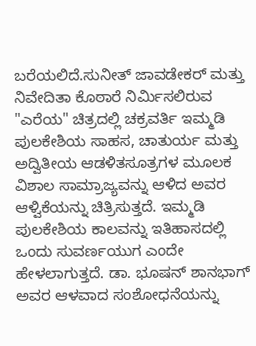ಬರೆಯಲಿದೆ.ಸುನೀತ್ ಜಾವಡೇಕರ್ ಮತ್ತು ನಿವೇದಿತಾ ಕೊಠಾರೆ ನಿರ್ಮಿಸಲಿರುವ "ಎರೆಯ" ಚಿತ್ರದಲ್ಲಿ ಚಕ್ರವರ್ತಿ ಇಮ್ಮಡಿ ಪುಲಕೇಶಿಯ ಸಾಹಸ, ಚಾತುರ್ಯ ಮತ್ತು ಅದ್ವಿತೀಯ ಆಡಳಿತಸೂತ್ರಗಳ ಮೂಲಕ ವಿಶಾಲ ಸಾಮ್ರಾಜ್ಯವನ್ನು ಆಳಿದ ಅವರ ಆಳ್ವಿಕೆಯನ್ನು ಚಿತ್ರಿಸುತ್ತದೆ. ಇಮ್ಮಡಿ ಪುಲಕೇಶಿಯ ಕಾಲವನ್ನು ಇತಿಹಾಸದಲ್ಲಿ ಒಂದು ಸುವರ್ಣಯುಗ ಎಂದೇ ಹೇಳಲಾಗುತ್ತದೆ. ಡಾ. ಭೂಷನ್ ಶಾನಭಾಗ್ ಅವರ ಆಳವಾದ ಸಂಶೋಧನೆಯನ್ನು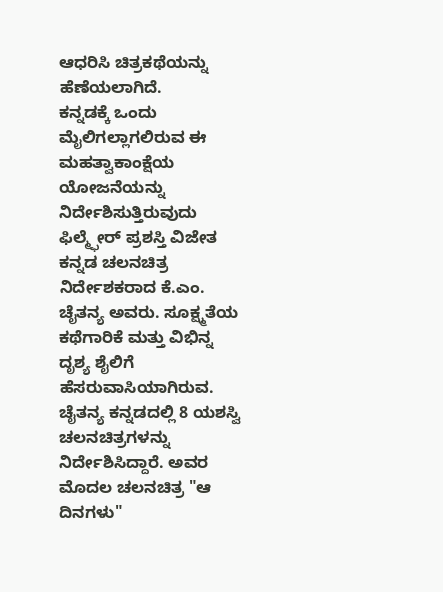ಆಧರಿಸಿ ಚಿತ್ರಕಥೆಯನ್ನು ಹೆಣೆಯಲಾಗಿದೆ.
ಕನ್ನಡಕ್ಕೆ ಒಂದು ಮೈಲಿಗಲ್ಲಾಗಲಿರುವ ಈ ಮಹತ್ವಾಕಾಂಕ್ಷೆಯ ಯೋಜನೆಯನ್ನು ನಿರ್ದೇಶಿಸುತ್ತಿರುವುದು ಫಿಲ್ಮ್ಫೇರ್ ಪ್ರಶಸ್ತಿ ವಿಜೇತ ಕನ್ನಡ ಚಲನಚಿತ್ರ ನಿರ್ದೇಶಕರಾದ ಕೆ.ಎಂ. ಚೈತನ್ಯ ಅವರು. ಸೂಕ್ಷ್ಮತೆಯ ಕಥೆಗಾರಿಕೆ ಮತ್ತು ವಿಭಿನ್ನ ದೃಶ್ಯ ಶೈಲಿಗೆ ಹೆಸರುವಾಸಿಯಾಗಿರುವ. ಚೈತನ್ಯ ಕನ್ನಡದಲ್ಲಿ 8 ಯಶಸ್ವಿ ಚಲನಚಿತ್ರಗಳನ್ನು ನಿರ್ದೇಶಿಸಿದ್ದಾರೆ. ಅವರ ಮೊದಲ ಚಲನಚಿತ್ರ "ಆ ದಿನಗಳು"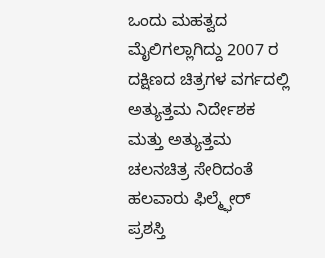ಒಂದು ಮಹತ್ವದ ಮೈಲಿಗಲ್ಲಾಗಿದ್ದು 2007 ರ ದಕ್ಷಿಣದ ಚಿತ್ರಗಳ ವರ್ಗದಲ್ಲಿ ಅತ್ಯುತ್ತಮ ನಿರ್ದೇಶಕ ಮತ್ತು ಅತ್ಯುತ್ತಮ ಚಲನಚಿತ್ರ ಸೇರಿದಂತೆ ಹಲವಾರು ಫಿಲ್ಮ್ಫೇರ್ ಪ್ರಶಸ್ತಿ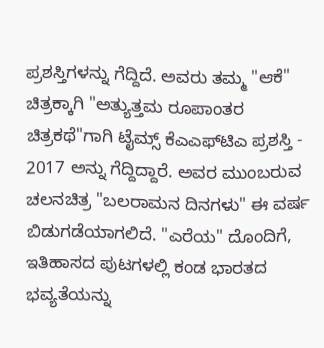ಪ್ರಶಸ್ತಿಗಳನ್ನು ಗೆದ್ದಿದೆ. ಅವರು ತಮ್ಮ "ಆಕೆ" ಚಿತ್ರಕ್ಕಾಗಿ "ಅತ್ಯುತ್ತಮ ರೂಪಾಂತರ ಚಿತ್ರಕಥೆ"ಗಾಗಿ ಟೈಮ್ಸ್ ಕೆಎಎಫ್‌ಟಿಎ ಪ್ರಶಸ್ತಿ - 2017 ಅನ್ನು ಗೆದ್ದಿದ್ದಾರೆ. ಅವರ ಮುಂಬರುವ ಚಲನಚಿತ್ರ "ಬಲರಾಮನ ದಿನಗಳು" ಈ ವರ್ಷ ಬಿಡುಗಡೆಯಾಗಲಿದೆ. "ಎರೆಯ" ದೊಂದಿಗೆ, ಇತಿಹಾಸದ ಪುಟಗಳಲ್ಲಿ ಕಂಡ ಭಾರತದ ಭವ್ಯತೆಯನ್ನು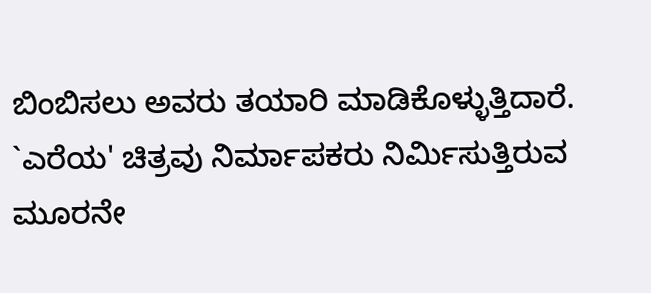ಬಿಂಬಿಸಲು ಅವರು ತಯಾರಿ ಮಾಡಿಕೊಳ್ಳುತ್ತಿದಾರೆ.
`ಎರೆಯ' ಚಿತ್ರವು ನಿರ್ಮಾಪಕರು ನಿರ್ಮಿಸುತ್ತಿರುವ ಮೂರನೇ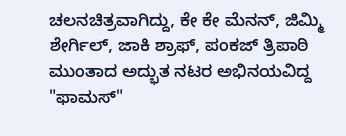ಚಲನಚಿತ್ರವಾಗಿದ್ದು, ಕೇ ಕೇ ಮೆನನ್, ಜಿಮ್ಮಿ ಶೇರ್ಗಿಲ್, ಜಾಕಿ ಶ್ರಾಫ್, ಪಂಕಜ್ ತ್ರಿಪಾಠಿ ಮುಂತಾದ ಅದ್ಭುತ ನಟರ ಅಭಿನಯವಿದ್ದ "ಫಾಮಸ್"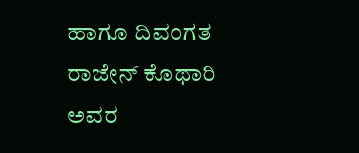ಹಾಗೂ ದಿವಂಗತ ರಾಜೇನ್ ಕೊಥಾರಿ ಅವರ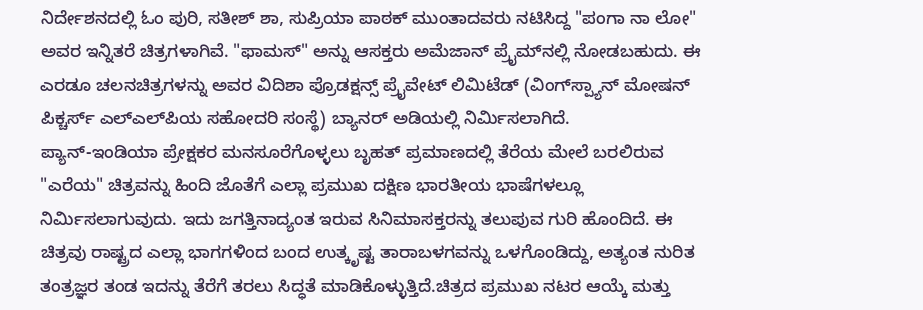ನಿರ್ದೇಶನದಲ್ಲಿ ಓಂ ಪುರಿ, ಸತೀಶ್ ಶಾ, ಸುಪ್ರಿಯಾ ಪಾಠಕ್ ಮುಂತಾದವರು ನಟಿಸಿದ್ದ "ಪಂಗಾ ನಾ ಲೋ" ಅವರ ಇನ್ನಿತರೆ ಚಿತ್ರಗಳಾಗಿವೆ. "ಫಾಮಸ್" ಅನ್ನು ಆಸಕ್ತರು ಅಮೆಜಾನ್ ಪ್ರೈಮ್‌ನಲ್ಲಿ ನೋಡಬಹುದು. ಈ ಎರಡೂ ಚಲನಚಿತ್ರಗಳನ್ನು ಅವರ ವಿದಿಶಾ ಪ್ರೊಡಕ್ಷನ್ಸ್ ಪ್ರೈವೇಟ್ ಲಿಮಿಟೆಡ್ (ವಿಂಗ್‌ಸ್ಪ್ಯಾನ್ ಮೋಷನ್ ಪಿಕ್ಚರ್ಸ್ ಎಲ್‌ಎಲ್‌ಪಿಯ ಸಹೋದರಿ ಸಂಸ್ಥೆ) ಬ್ಯಾನರ್ ಅಡಿಯಲ್ಲಿ ನಿರ್ಮಿಸಲಾಗಿದೆ.
ಪ್ಯಾನ್-ಇಂಡಿಯಾ ಪ್ರೇಕ್ಷಕರ ಮನಸೂರೆಗೊಳ್ಳಲು ಬೃಹತ್ ಪ್ರಮಾಣದಲ್ಲಿ ತೆರೆಯ ಮೇಲೆ ಬರಲಿರುವ "ಎರೆಯ" ಚಿತ್ರವನ್ನು ಹಿಂದಿ ಜೊತೆಗೆ ಎಲ್ಲಾ ಪ್ರಮುಖ ದಕ್ಷಿಣ ಭಾರತೀಯ ಭಾಷೆಗಳಲ್ಲೂ ನಿರ್ಮಿಸಲಾಗುವುದು. ಇದು ಜಗತ್ತಿನಾದ್ಯಂತ ಇರುವ ಸಿನಿಮಾಸಕ್ತರನ್ನು ತಲುಪುವ ಗುರಿ ಹೊಂದಿದೆ. ಈ ಚಿತ್ರವು ರಾಷ್ಟ್ರದ ಎಲ್ಲಾ ಭಾಗಗಳಿಂದ ಬಂದ ಉತ್ಕೃಷ್ಟ ತಾರಾಬಳಗವನ್ನು ಒಳಗೊಂಡಿದ್ದು, ಅತ್ಯಂತ ನುರಿತ ತಂತ್ರಜ್ಞರ ತಂಡ ಇದನ್ನು ತೆರೆಗೆ ತರಲು ಸಿದ್ಧತೆ ಮಾಡಿಕೊಳ್ಳುತ್ತಿದೆ.ಚಿತ್ರದ ಪ್ರಮುಖ ನಟರ ಆಯ್ಕೆ ಮತ್ತು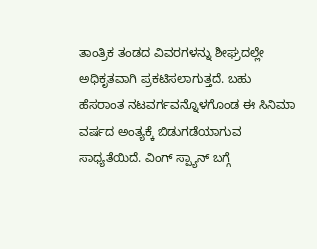ತಾಂತ್ರಿಕ ತಂಡದ ವಿವರಗಳನ್ನು ಶೀಘ್ರದಲ್ಲೇ ಅಧಿಕೃತವಾಗಿ ಪ್ರಕಟಿಸಲಾಗುತ್ತದೆ. ಬಹು ಹೆಸರಾಂತ ನಟವರ್ಗವನ್ನೊಳಗೊಂಡ ಈ ಸಿನಿಮಾ ವರ್ಷದ ಅಂತ್ಯಕ್ಕೆ ಬಿಡುಗಡೆಯಾಗುವ ಸಾಧ್ಯತೆಯಿದೆ. ವಿಂಗ್ ಸ್ಪ್ಯಾನ್ ಬಗ್ಗೆ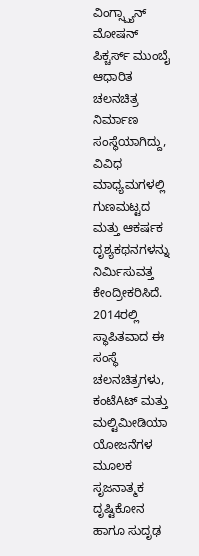ವಿಂಗ್ಸ್ಪ್ಯಾನ್ ಮೋಷನ್ ಪಿಕ್ಚರ್ಸ್ ಮುಂಬೈ ಆಧಾರಿತ ಚಲನಚಿತ್ರ ನಿರ್ಮಾಣ ಸಂಸ್ಥೆಯಾಗಿದ್ದು, ವಿವಿಧ ಮಾಧ್ಯಮಗಳಲ್ಲಿ ಗುಣಮಟ್ಟದ ಮತ್ತು ಆಕರ್ಷಕ ದೃಶ್ಯಕಥನಗಳನ್ನು ನಿರ್ಮಿಸುವತ್ತ ಕೇಂದ್ರೀಕರಿಸಿದೆ. 2014ರಲ್ಲಿ ಸ್ಥಾಪಿತವಾದ ಈ ಸಂಸ್ಥೆ ಚಲನಚಿತ್ರಗಳು, ಕಂಟೆAಟ್ ಮತ್ತು ಮಲ್ಟಿಮೀಡಿಯಾ ಯೋಜನೆಗಳ ಮೂಲಕ ಸೃಜನಾತ್ಮಕ ದೃಷ್ಟಿಕೋನ ಹಾಗೂ ಸುದೃಢ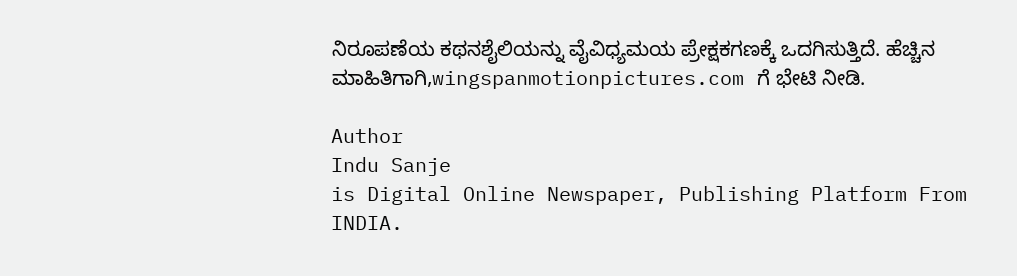ನಿರೂಪಣೆಯ ಕಥನಶೈಲಿಯನ್ನು ವೈವಿಧ್ಯಮಯ ಪ್ರೇಕ್ಷಕಗಣಕ್ಕೆ ಒದಗಿಸುತ್ತಿದೆ. ಹೆಚ್ಚಿನ ಮಾಹಿತಿಗಾಗಿ,wingspanmotionpictures.com ಗೆ ಭೇಟಿ ನೀಡಿ.

Author
Indu Sanje
is Digital Online Newspaper, Publishing Platform From INDIA.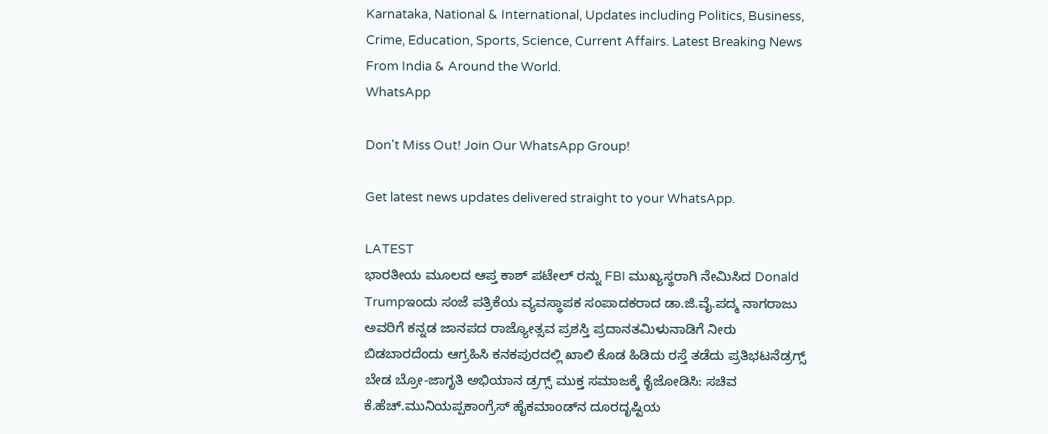Karnataka, National & International, Updates including Politics, Business, Crime, Education, Sports, Science, Current Affairs. Latest Breaking News From India & Around the World.
WhatsApp

Don't Miss Out! Join Our WhatsApp Group!

Get latest news updates delivered straight to your WhatsApp.

LATEST
ಭಾರತೀಯ ಮೂಲದ ಆಪ್ತ ಕಾಶ್ ಪಟೇಲ್ ರನ್ನು FBI ಮುಖ್ಯಸ್ಥರಾಗಿ ನೇಮಿಸಿದ Donald Trumpಇಂದು ಸಂಜೆ ಪತ್ರಿಕೆಯ ವ್ಯವಸ್ಥಾಪಕ ಸಂಪಾದಕರಾದ ಡಾ.ಜಿ.ವೈ.ಪದ್ಮ ನಾಗರಾಜು ಅವರಿಗೆ ಕನ್ನಡ ಜಾನಪದ ರಾಜ್ಯೋತ್ಸವ ಪ್ರಶಸ್ತಿ ಪ್ರದಾನತಮಿಳುನಾಡಿಗೆ ನೀರು ಬಿಡಬಾರದೆಂದು ಆಗ್ರಹಿಸಿ ಕನಕಪುರದಲ್ಲಿ ಖಾಲಿ ಕೊಡ ಹಿಡಿದು ರಸ್ತೆ ತಡೆದು ಪ್ರತಿಭಟನೆಡ್ರಗ್ಸ್ ಬೇಡ ಬ್ರೋ-ಜಾಗೃತಿ ಅಭಿಯಾನ ಡ್ರಗ್ಸ್ ಮುಕ್ತ ಸಮಾಜಕ್ಕೆ ಕೈಜೋಡಿಸಿ: ಸಚಿವ ಕೆ.ಹೆಚ್.ಮುನಿಯಪ್ಪಕಾಂಗ್ರೆಸ್ ಹೈಕಮಾಂಡ್‌ನ ದೂರದೃಷ್ಟಿಯ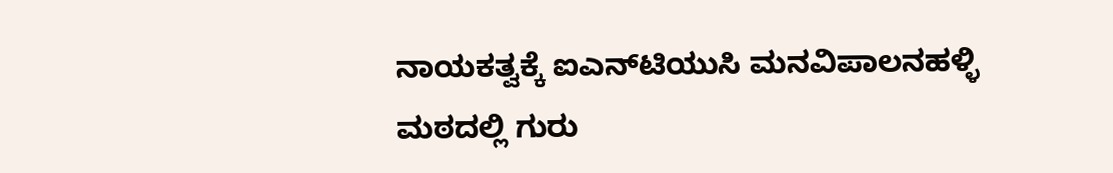ನಾಯಕತ್ವಕ್ಕೆ ಐಎನ್‌ಟಿಯುಸಿ ಮನವಿಪಾಲನಹಳ್ಳಿ ಮಠದಲ್ಲಿ ಗುರು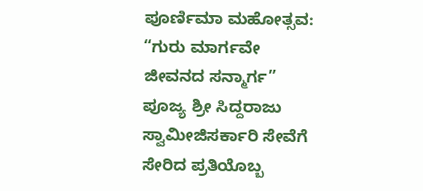ಪೂರ್ಣಿಮಾ ಮಹೋತ್ಸವ: “ಗುರು ಮಾರ್ಗವೇ ಜೀವನದ ಸನ್ಮಾರ್ಗ” ಪೂಜ್ಯ ಶ್ರೀ ಸಿದ್ದರಾಜು ಸ್ವಾಮೀಜಿಸರ್ಕಾರಿ ಸೇವೆಗೆ ಸೇರಿದ ಪ್ರತಿಯೊಬ್ಬ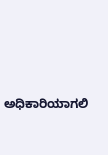ಅಧಿಕಾರಿಯಾಗಲಿ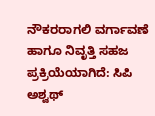ನೌಕರರಾಗಲಿ ವರ್ಗಾವಣೆ ಹಾಗೂ ನಿವೃತ್ತಿ ಸಹಜ ಪ್ರಕ್ರಿಯೆಯಾಗಿದೆ: ಸಿಪಿ ಅಶ್ವಥ್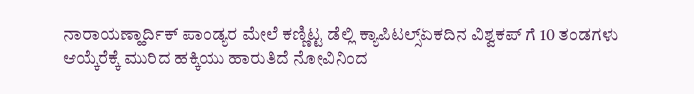ನಾರಾಯಣ್ಹಾರ್ದಿಕ್ ಪಾಂಡ್ಯರ ಮೇಲೆ ಕಣ್ಣಿಟ್ಟ ಡೆಲ್ಲಿ ಕ್ಯಾಪಿಟಲ್ಸ್ಏಕದಿನ ವಿಶ್ವಕಪ್ ಗೆ 10 ತಂಡಗಳು ಆಯ್ಕೆರೆಕ್ಕೆ ಮುರಿದ ಹಕ್ಕಿಯು ಹಾರುತಿದೆ ನೋವಿನಿಂದ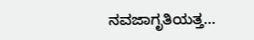ನವಜಾಗೃತಿಯತ್ತ...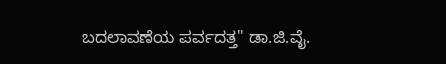ಬದಲಾವಣೆಯ ಪರ್ವದತ್ತ" ಡಾ.ಜಿ.ವೈ.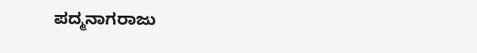ಪದ್ಮನಾಗರಾಜು